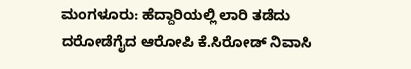ಮಂಗಳೂರು: ಹೆದ್ದಾರಿಯಲ್ಲಿ ಲಾರಿ ತಡೆದು ದರೋಡೆಗೈದ ಆರೋಪಿ ಕೆ.ಸಿರೋಡ್ ನಿವಾಸಿ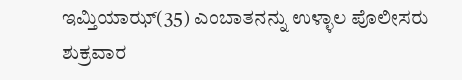ಇಮ್ತಿಯಾಝ್(35) ಎಂಬಾತನನ್ನು ಉಳ್ಳಾಲ ಪೊಲೀಸರು ಶುಕ್ರವಾರ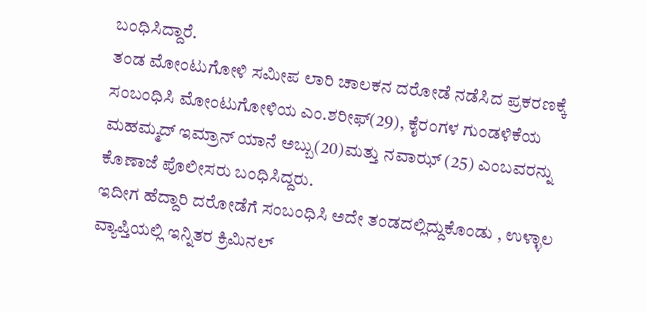ಬಂಧಿಸಿದ್ದಾರೆ.
ತಂಡ ಮೋಂಟುಗೋಳಿ ಸಮೀಪ ಲಾರಿ ಚಾಲಕನ ದರೋಡೆ ನಡೆಸಿದ ಪ್ರಕರಣಕ್ಕೆ ಸಂಬಂಧಿಸಿ ಮೋಂಟುಗೋಳಿಯ ಎಂ.ಶರೀಫ್(29), ಕೈರಂಗಳ ಗುಂಡಳಿಕೆಯ ಮಹಮ್ಮದ್ ಇಮ್ರಾನ್ ಯಾನೆ ಅಬ್ಬು(20)ಮತ್ತು ನವಾಝ್ (25) ಎಂಬವರನ್ನು ಕೊಣಾಜೆ ಪೊಲೀಸರು ಬಂಧಿಸಿದ್ದರು.
ಇದೀಗ ಹೆದ್ದಾರಿ ದರೋಡೆಗೆ ಸಂಬಂಧಿಸಿ ಅದೇ ತಂಡದಲ್ಲಿದ್ದುಕೊಂಡು , ಉಳ್ಳಾಲ ವ್ಯಾಪ್ತಿಯಲ್ಲಿ ಇನ್ನಿತರ ಕ್ರಿಮಿನಲ್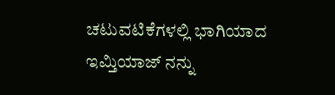ಚಟುವಟಿಕೆಗಳಲ್ಲಿ ಭಾಗಿಯಾದ ಇಮ್ತಿಯಾಜ್ ನನ್ನು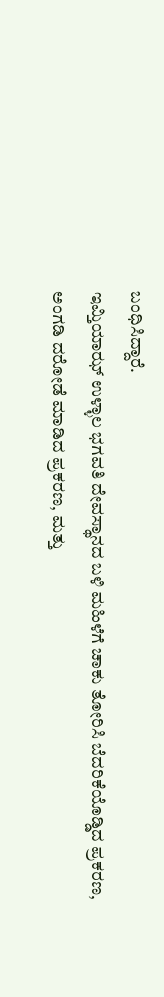ಬಂಧಿಸಿದ್ದಾರೆ.
ಇಮ್ತಿಯಾಝ್ ಉಳ್ಳಾಲ ಭಗವತಿ ದೇವಸ್ಥಾನದ ಬಳಿ ಮಹಿಳೆಗೆ ಚಾಕು ತೋರಿಸಿ ಬೆದರಿಕೆಯೊಡ್ಡಿದ ಪ್ರಕರಣ, ಅಂಗಡಿ ದರೋಡೆ ಮಾಡಿದ ಪ್ರಕರಣ, ಮತ್ತು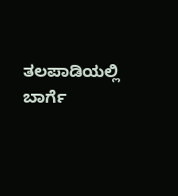ತಲಪಾಡಿಯಲ್ಲಿ ಬಾರ್ಗೆ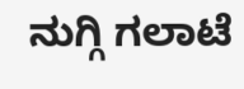ನುಗ್ಗಿ ಗಲಾಟೆ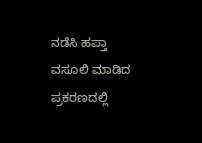ನಡೆಸಿ ಹಪ್ತಾ ವಸೂಲಿ ಮಾಡಿದ ಪ್ರಕರಣದಲ್ಲಿ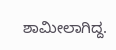ಶಾಮೀಲಾಗಿದ್ದ.